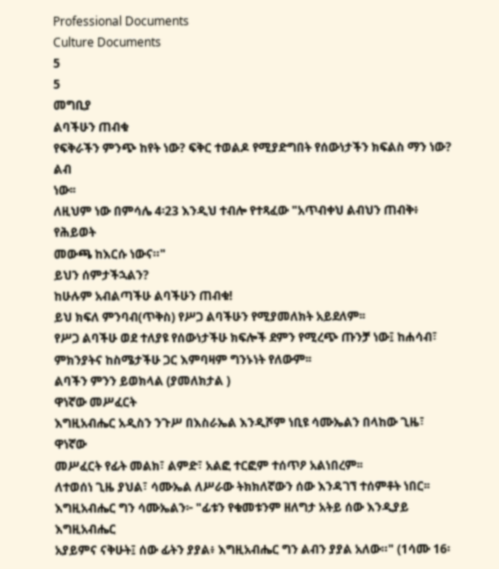Professional Documents
Culture Documents
5
5
መግቢያ
ልባችሁን ጠብቁ
የፍቅራችን ምንጭ ከየት ነው? ፍቅር ተወልዶ የሚያድግበት የሰውነታችን ክፍልስ ማን ነው? ልብ
ነው፡፡
ለዚህም ነው በምሳሌ 4፡23 እንዲህ ተብሎ የተጻፈው "አጥብቀህ ልብህን ጠብቅ፥ የሕይወት
መውጫ ከእርሱ ነውና።"
ይህን ሰምታችኋልን?
ከሁሉም አብልጣችሁ ልባችሁን ጠብቁ!
ይህ ክፍለ ምንባብ(ጥቅስ) የሥጋ ልባችሁን የሚያመለክት አይደለም፡፡
የሥጋ ልባችሁ ወደ ተለያዩ የሰውነታችሁ ክፍሎች ደምን የሚረጭ ጡንቻ ነው፤ ከሐሳብ፣
ምክንያትና ከስሜታችሁ ጋር እምባዛም ግንኑነት የለውም፡፡
ልባችን ምንን ይወክላል (ያመለክታል )
ዋነኛው መሥፈርት
እግዚአብሔር አዲስን ንጉሥ በእስራኤል እንዲሾም ነቢዩ ሳሙኤልን በላከው ጊዜ፣ ዋነኛው
መሥፈርት የፊት መልክ፣ ልምድ፣ አልፎ ተርፎም ተሰጥዖ አልነበረም፡፡
ለተወሰነ ጊዜ ያህል፣ ሳሙኤል ለሥራው ትክክለኛውን ሰው እንዳገኘ ተሰምቶት ነበር፡፡
እግዚአብሔር ግን ሳሙኤልን፦ "ፊቱን የቁመቱንም ዘለግታ አትይ ሰው እንዲያይ እግዚአብሔር
አያይምና ናቅሁት፤ ሰው ፊትን ያያል፥ እግዚአብሔር ግን ልብን ያያል አለው።" (1ሳሙ 16፡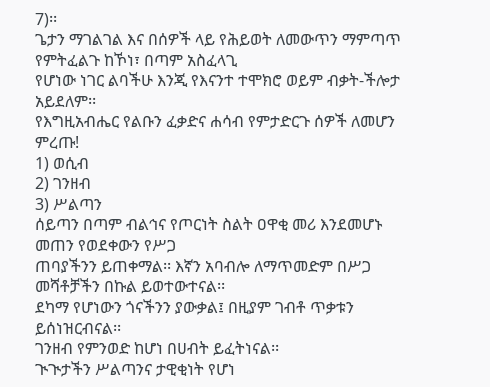7)፡፡
ጌታን ማገልገል እና በሰዎች ላይ የሕይወት ለመውጥን ማምጣጥ የምትፈልጉ ከኾነ፣ በጣም አስፈላጊ
የሆነው ነገር ልባችሁ እንጂ የእናንተ ተሞክሮ ወይም ብቃት-ችሎታ አይደለም፡፡
የእግዚአብሔር የልቡን ፈቃድና ሐሳብ የምታድርጉ ሰዎች ለመሆን ምረጡ!
1) ወሲብ
2) ገንዘብ
3) ሥልጣን
ሰይጣን በጣም ብልኅና የጦርነት ስልት ዐዋቂ መሪ እንደመሆኑ መጠን የወደቀውን የሥጋ
ጠባያችንን ይጠቀማል፡፡ እኛን አባብሎ ለማጥመድም በሥጋ መሻቶቻችን በኩል ይወተውተናል፡፡
ደካማ የሆነውን ጎናችንን ያውቃል፤ በዚያም ገብቶ ጥቃቱን ይሰነዝርብናል፡፡
ገንዘብ የምንወድ ከሆነ በሀብት ይፈትነናል፡፡
ጒጒታችን ሥልጣንና ታዊቂነት የሆነ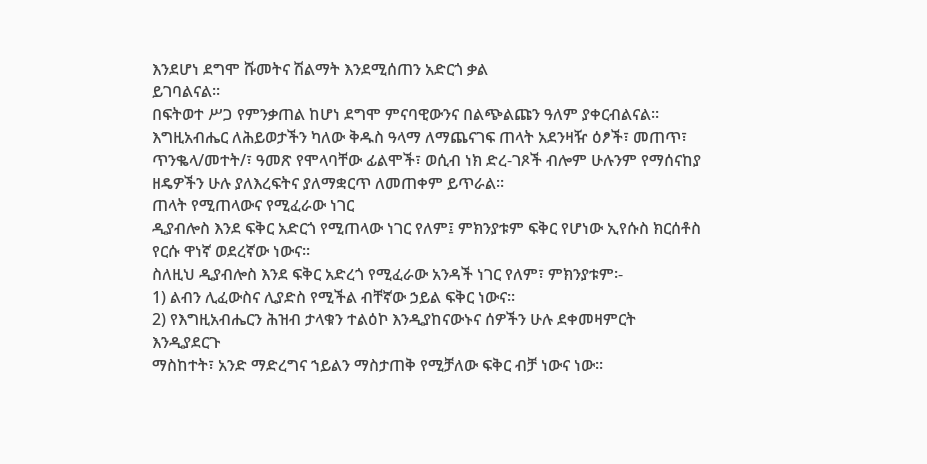እንደሆነ ደግሞ ሹመትና ሽልማት እንደሚሰጠን አድርጎ ቃል
ይገባልናል፡፡
በፍትወተ ሥጋ የምንቃጠል ከሆነ ደግሞ ምናባዊውንና በልጭልጩን ዓለም ያቀርብልናል፡፡
እግዚአብሔር ለሕይወታችን ካለው ቅዱስ ዓላማ ለማጨናገፍ ጠላት አደንዛዥ ዕፆች፣ መጠጥ፣
ጥንቈላ/መተት/፣ ዓመጽ የሞላባቸው ፊልሞች፣ ወሲብ ነክ ድረ-ገጾች ብሎም ሁሉንም የማሰናከያ
ዘዴዎችን ሁሉ ያለእረፍትና ያለማቋርጥ ለመጠቀም ይጥራል፡፡
ጠላት የሚጠላውና የሚፈራው ነገር
ዲያብሎስ እንደ ፍቅር አድርጎ የሚጠላው ነገር የለም፤ ምክንያቱም ፍቅር የሆነው ኢየሱስ ክርሰቶስ
የርሱ ዋነኛ ወደረኛው ነውና፡፡
ስለዚህ ዲያብሎስ እንደ ፍቅር አድረጎ የሚፈራው አንዳች ነገር የለም፣ ምክንያቱም፡-
1) ልብን ሊፈውስና ሊያድስ የሚችል ብቸኛው ኃይል ፍቅር ነውና፡፡
2) የእግዚአብሔርን ሕዝብ ታላቁን ተልዕኮ እንዲያከናውኑና ሰዎችን ሁሉ ደቀመዛምርት እንዲያደርጉ
ማስከተት፣ አንድ ማድረግና ኀይልን ማስታጠቅ የሚቻለው ፍቅር ብቻ ነውና ነው፡፡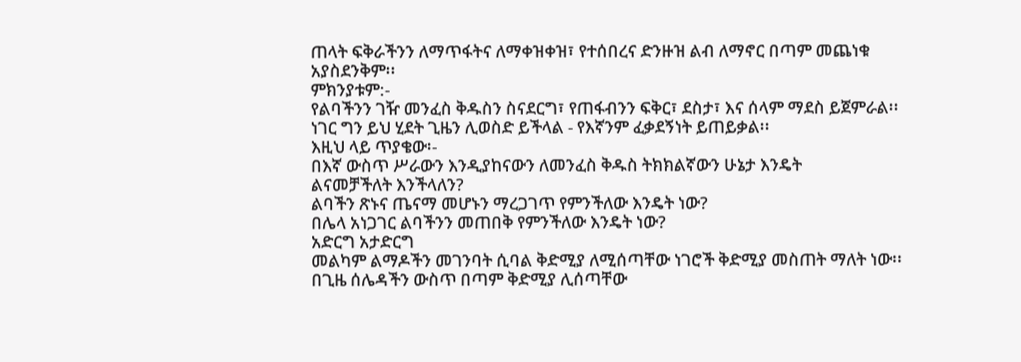ጠላት ፍቅራችንን ለማጥፋትና ለማቀዝቀዝ፣ የተሰበረና ድንዙዝ ልብ ለማኖር በጣም መጨነቁ
አያስደንቅም፡፡
ምክንያቱም:-
የልባችንን ገዥ መንፈስ ቅዱስን ስናደርግ፣ የጠፋብንን ፍቅር፣ ደስታ፣ እና ሰላም ማደስ ይጀምራል፡፡
ነገር ግን ይህ ሂደት ጊዜን ሊወስድ ይችላል - የእኛንም ፈቃደኝነት ይጠይቃል፡፡
እዚህ ላይ ጥያቄው፡-
በእኛ ውስጥ ሥራውን እንዲያከናውን ለመንፈስ ቅዱስ ትክክልኛውን ሁኔታ እንዴት
ልናመቻችለት እንችላለን?
ልባችን ጽኑና ጤናማ መሆኑን ማረጋገጥ የምንችለው እንዴት ነው?
በሌላ አነጋገር ልባችንን መጠበቅ የምንችለው እንዴት ነው?
አድርግ አታድርግ
መልካም ልማዶችን መገንባት ሲባል ቅድሚያ ለሚሰጣቸው ነገሮች ቅድሚያ መስጠት ማለት ነው፡፡
በጊዜ ሰሌዳችን ውስጥ በጣም ቅድሚያ ሊሰጣቸው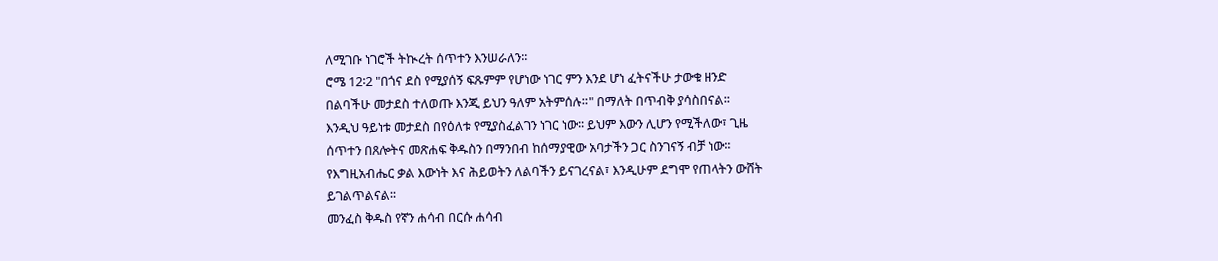ለሚገቡ ነገሮች ትኲረት ሰጥተን እንሠራለን፡፡
ሮሜ 12፡2 "በጎና ደስ የሚያሰኝ ፍጹምም የሆነው ነገር ምን እንደ ሆነ ፈትናችሁ ታውቁ ዘንድ
በልባችሁ መታደስ ተለወጡ እንጂ ይህን ዓለም አትምሰሉ።" በማለት በጥብቅ ያሳስበናል፡፡
እንዲህ ዓይነቱ መታደስ በየዕለቱ የሚያስፈልገን ነገር ነው፡፡ ይህም እውን ሊሆን የሚችለው፣ ጊዜ
ሰጥተን በጸሎትና መጽሐፍ ቅዱስን በማንበብ ከሰማያዊው አባታችን ጋር ስንገናኝ ብቻ ነው፡፡
የእግዚአብሔር ቃል እውነት እና ሕይወትን ለልባችን ይናገረናል፣ እንዲሁም ደግሞ የጠላትን ውሸት
ይገልጥልናል፡፡
መንፈስ ቅዱስ የኛን ሐሳብ በርሱ ሐሳብ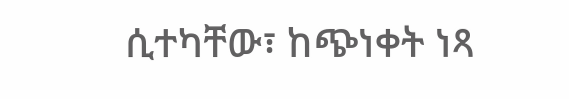ሲተካቸው፣ ከጭነቀት ነጻ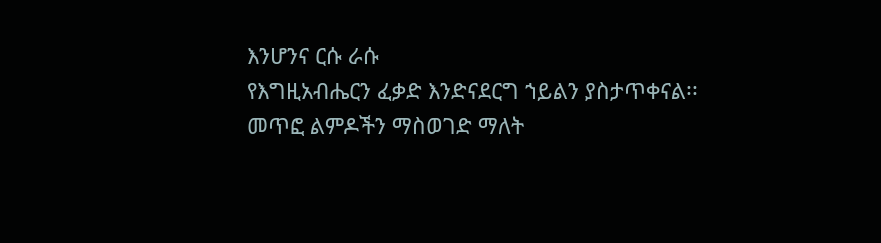እንሆንና ርሱ ራሱ
የእግዚአብሔርን ፈቃድ እንድናደርግ ኀይልን ያስታጥቀናል፡፡
መጥፎ ልምዶችን ማስወገድ ማለት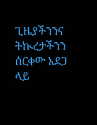ጊዜያችንንና ትኲረታችንን ሰርቀው አደጋ ላይ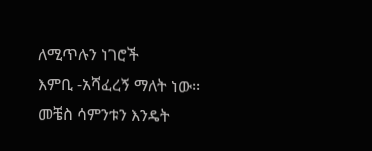ለሚጥሉን ነገሮች
እምቢ -አሻፈረኝ ማለት ነው፡፡
መቼስ ሳምንቱን እንዴት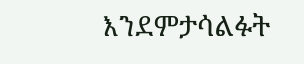እንደምታሳልፉት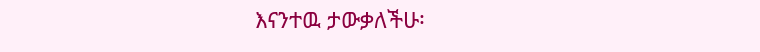እናንተዉ ታውቃለችሁ፡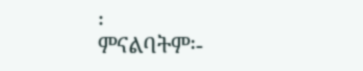፡
ምናልባትም፡-